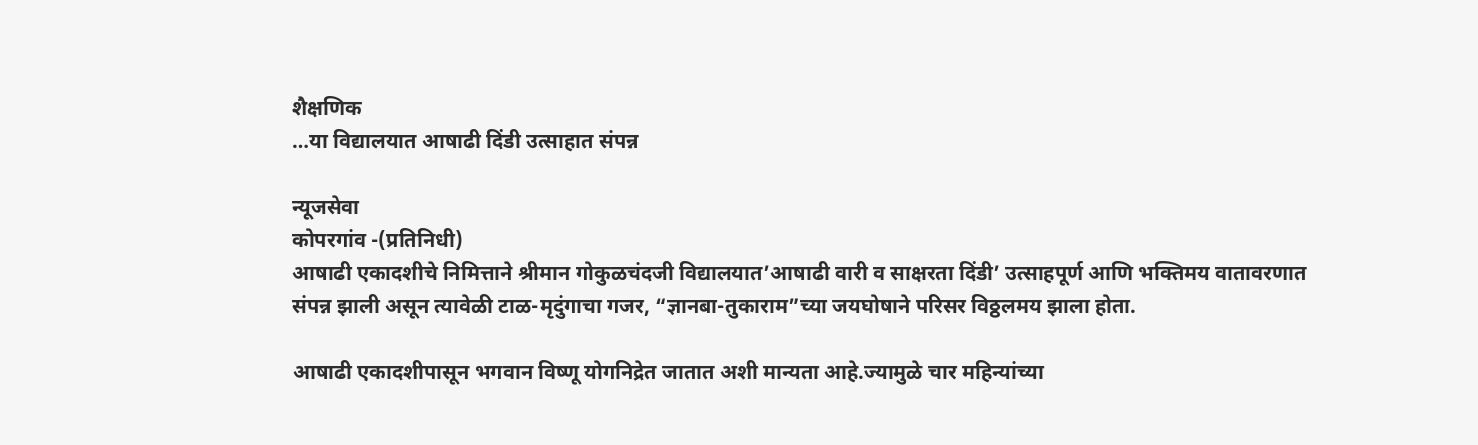शैक्षणिक
…या विद्यालयात आषाढी दिंडी उत्साहात संपन्न

न्यूजसेवा
कोपरगांव -(प्रतिनिधी)
आषाढी एकादशीचे निमित्ताने श्रीमान गोकुळचंदजी विद्यालयात’आषाढी वारी व साक्षरता दिंडी’ उत्साहपूर्ण आणि भक्तिमय वातावरणात संपन्न झाली असून त्यावेळी टाळ-मृदुंगाचा गजर, “ज्ञानबा-तुकाराम”च्या जयघोषाने परिसर विठ्ठलमय झाला होता.

आषाढी एकादशीपासून भगवान विष्णू योगनिद्रेत जातात अशी मान्यता आहे.ज्यामुळे चार महिन्यांच्या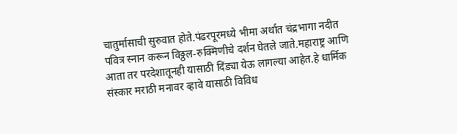चातुर्मासाची सुरुवात होते.पंढरपूरमध्ये भीमा अर्थात चंद्रभागा नदीत पवित्र स्नान करून विठ्ठल-रुक्मिणीचे दर्शन घेतले जाते.महाराष्ट्र आणि आता तर परदेशातूनही यासाठी दिंड्या येऊ लागल्या आहेत.हे धार्मिक संस्कार मराठी मनावर व्हावे यासाठी विविध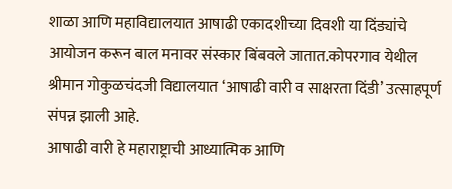शाळा आणि महाविद्यालयात आषाढी एकादशीच्या दिवशी या दिंड्यांचे आयोजन करून बाल मनावर संस्कार बिंबवले जातात.कोपरगाव येथील श्रीमान गोकुळचंदजी विद्यालयात ‘आषाढी वारी व साक्षरता दिंडी’ उत्साहपूर्ण संपन्न झाली आहे.
आषाढी वारी हे महाराष्ट्राची आध्यात्मिक आणि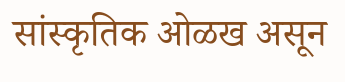सांस्कृतिक ओळख असून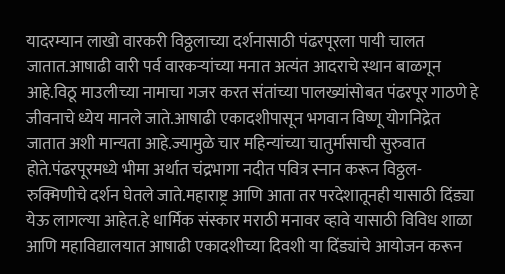यादरम्यान लाखो वारकरी विठ्ठलाच्या दर्शनासाठी पंढरपूरला पायी चालत जातात.आषाढी वारी पर्व वारकऱ्यांच्या मनात अत्यंत आदराचे स्थान बाळगून आहे.विठू माउलीच्या नामाचा गजर करत संतांच्या पालख्यांसोबत पंढरपूर गाठणे हे जीवनाचे ध्येय मानले जाते.आषाढी एकादशीपासून भगवान विष्णू योगनिद्रेत जातात अशी मान्यता आहे.ज्यामुळे चार महिन्यांच्या चातुर्मासाची सुरुवात होते.पंढरपूरमध्ये भीमा अर्थात चंद्रभागा नदीत पवित्र स्नान करून विठ्ठल-रुक्मिणीचे दर्शन घेतले जाते.महाराष्ट्र आणि आता तर परदेशातूनही यासाठी दिंड्या येऊ लागल्या आहेत.हे धार्मिक संस्कार मराठी मनावर व्हावे यासाठी विविध शाळा आणि महाविद्यालयात आषाढी एकादशीच्या दिवशी या दिंड्यांचे आयोजन करून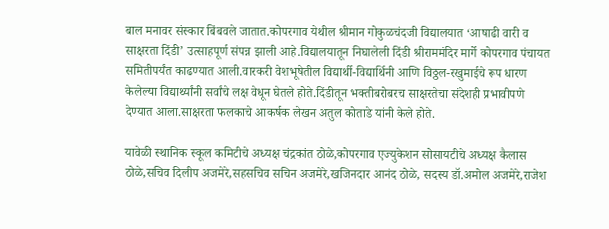बाल मनावर संस्कार बिंबवले जातात.कोपरगाव येथील श्रीमान गोकुळचंदजी विद्यालयात ‘आषाढी वारी व साक्षरता दिंडी’ उत्साहपूर्ण संपन्न झाली आहे.विद्यालयातून निघालेली दिंडी श्रीराममंदिर मार्गे कोपरगाव पंचायत समितीपर्यंत काढण्यात आली.वारकरी वेशभूषेतील विद्यार्थी-विद्यार्थिनी आणि विठ्ठल-रखुमाईचे रूप धारण केलेल्या विद्यार्थ्यांनी सर्वांचे लक्ष वेधून घेतले होते.दिंडीतून भक्तीबरोबरच साक्षरतेचा संदेशही प्रभावीपणे देण्यात आला.साक्षरता फलकाचे आकर्षक लेखन अतुल कोताडे यांनी केले होते.

यावेळी स्थानिक स्कूल कमिटीचे अध्यक्ष चंद्रकांत ठोळे,कोपरगाव एज्युकेशन सोसायटीचे अध्यक्ष कैलास ठोळे,सचिव दिलीप अजमेरे,सहसचिव सचिन अजमेरे,खजिनदार आनंद ठोळे, सदस्य डॉ.अमोल अजमेरे,राजेश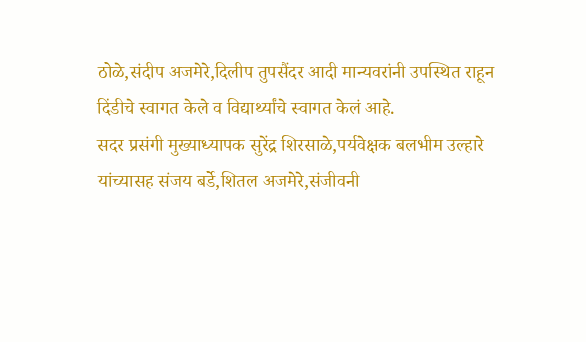ठोळे,संदीप अजमेरे,दिलीप तुपसैंदर आदी मान्यवरांनी उपस्थित राहून दिंडीचे स्वागत केले व विद्यार्थ्यांचे स्वागत केलं आहे.
सदर प्रसंगी मुख्याध्यापक सुरेंद्र शिरसाळे,पर्यवेक्षक बलभीम उल्हारे यांच्यासह संजय बर्डे,शितल अजमेरे,संजीवनी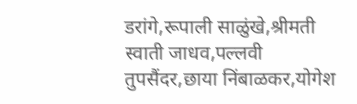डरांगे,रूपाली साळुंखे,श्रीमती स्वाती जाधव,पल्लवी तुपसैंदर,छाया निंबाळकर,योगेश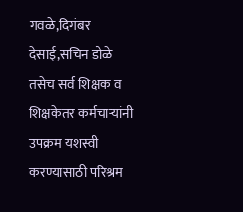गवळे,दिगंबर देसाई,सचिन डोळे तसेच सर्व शिक्षक व शिक्षकेतर कर्मचाऱ्यांनी उपक्रम यशस्वी करण्यासाठी परिश्रम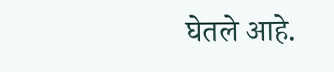घेतले आहे.